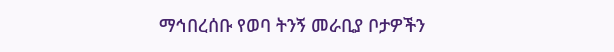ማኅበረሰቡ የወባ ትንኝ መራቢያ ቦታዎችን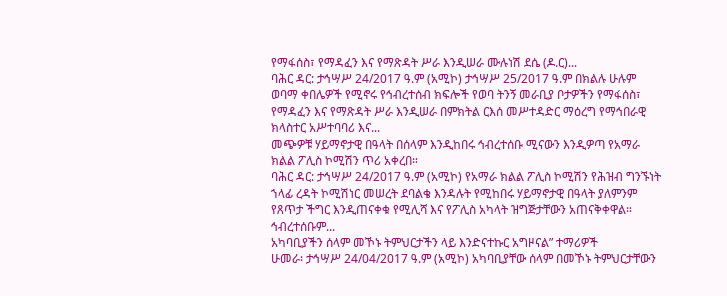የማፋሰስ፣ የማዳፈን እና የማጽዳት ሥራ እንዲሠራ ሙሉነሽ ደሴ (ዶ.ር)...
ባሕር ዳር: ታኅሣሥ 24/2017 ዓ.ም (አሚኮ) ታኅሣሥ 25/2017 ዓ.ም በክልሉ ሁሉም ወባማ ቀበሌዎች የሚኖሩ የኅብረተሰብ ክፍሎች የወባ ትንኝ መራቢያ ቦታዎችን የማፋሰስ፣ የማዳፈን እና የማጽዳት ሥራ እንዲሠራ በምክትል ርእሰ መሥተዳድር ማዕረግ የማኅበራዊ ክላስተር አሥተባባሪ እና...
መጭዎቹ ሃይማኖታዊ በዓላት በሰላም እንዲከበሩ ኅብረተሰቡ ሚናውን እንዲዎጣ የአማራ ክልል ፖሊስ ኮሚሽን ጥሪ አቀረበ።
ባሕር ዳር: ታኅሣሥ 24/2017 ዓ.ም (አሚኮ) የአማራ ክልል ፖሊስ ኮሚሽን የሕዝብ ግንኙነት ኀላፊ ረዳት ኮሚሽነር መሠረት ደባልቄ እንዳሉት የሚከበሩ ሃይማኖታዊ በዓላት ያለምንም የጸጥታ ችግር እንዲጠናቀቁ የሚሊሻ እና የፖሊስ አካላት ዝግጅታቸውን አጠናቅቀዋል። ኅብረተሰቡም...
አካባቢያችን ሰላም መኾኑ ትምህርታችን ላይ እንድናተኩር አግዞናል” ተማሪዎች
ሁመራ፡ ታኅሣሥ 24/04/2017 ዓ.ም (አሚኮ) አካባቢያቸው ሰላም በመኾኑ ትምህርታቸውን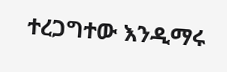ተረጋግተው እንዲማሩ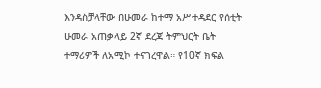እንዳስቻላቸው በሁመራ ከተማ አሥተዳደር የሰቲት ሁመራ አጠቃላይ 2ኛ ደረጃ ትምህርት ቤት ተማሪዎች ለአሚኮ ተናገረዋል። የ10ኛ ክፍል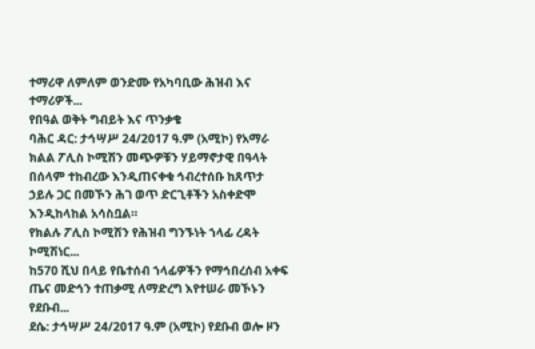ተማሪዋ ለምለም ወንድሙ የአካባቢው ሕዝብ እና ተማሪዎች...
የበዓል ወቅት ግብይት እና ጥንቃቄ
ባሕር ዳር: ታኅሣሥ 24/2017 ዓ.ም (አሚኮ) የአማራ ክልል ፖሊስ ኮሚሽን መጭዎቹን ሃይማኖታዊ በዓላት በሰላም ተከብረው እንዲጠናቀቁ ኅብረተሰቡ ከጸጥታ ኃይሉ ጋር በመኾን ሕገ ወጥ ድርጊቶችን አስቀድሞ እንዲከላከል አሳስቧል።
የክልሉ ፖሊስ ኮሚሽን የሕዝብ ግንኙነት ኀላፊ ረዳት ኮሚሽነር...
ከ570 ሺህ በላይ የቤተሰብ ኀላፊዎችን የማኅበረሰብ አቀፍ ጤና መድኅን ተጠቃሚ ለማድረግ እየተሠራ መኾኑን የደቡብ...
ደሴ: ታኅሣሥ 24/2017 ዓ.ም (አሚኮ) የደቡብ ወሎ ዞን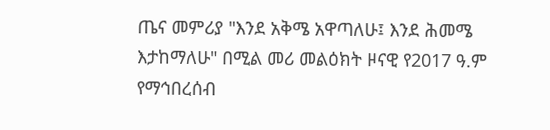ጤና መምሪያ "እንደ አቅሜ አዋጣለሁ፤ እንደ ሕመሜ እታከማለሁ" በሚል መሪ መልዕክት ዞናዊ የ2017 ዓ.ም የማኅበረሰብ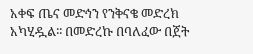አቀፍ ጤና መድኅን የንቅናቄ መድረክ አካሂዷል፡፡ በመድረኩ በባለፈው በጀት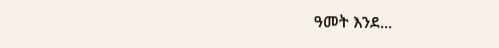ዓመት እንደ...